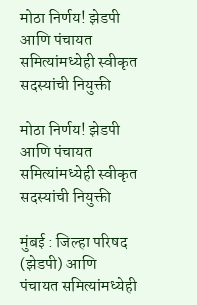मोठा निर्णय! झेडपी आणि पंचायत समित्यांमध्येही स्वीकृत सदस्यांची नियुक्ती

मोठा निर्णय! झेडपी आणि पंचायत समित्यांमध्येही स्वीकृत सदस्यांची नियुक्ती

मुंबई : जिल्हा परिषद (झेडपी) आणि पंचायत समित्यांमध्येही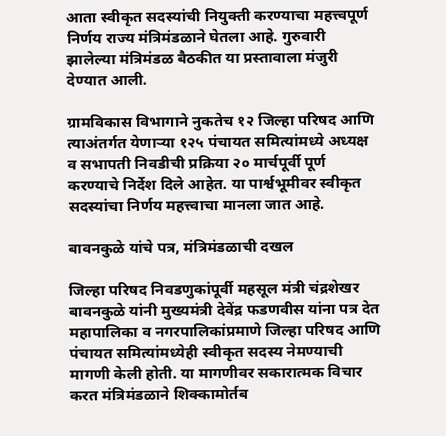आता स्वीकृत सदस्यांची नियुक्ती करण्याचा महत्त्वपूर्ण निर्णय राज्य मंत्रिमंडळाने घेतला आहे. गुरुवारी झालेल्या मंत्रिमंडळ बैठकीत या प्रस्तावाला मंजुरी देण्यात आली.

ग्रामविकास विभागाने नुकतेच १२ जिल्हा परिषद आणि त्याअंतर्गत येणाऱ्या १२५ पंचायत समित्यांमध्ये अध्यक्ष व सभापती निवडीची प्रक्रिया २० मार्चपूर्वी पूर्ण करण्याचे निर्देश दिले आहेत. या पार्श्वभूमीवर स्वीकृत सदस्यांचा निर्णय महत्त्वाचा मानला जात आहे.

बावनकुळे यांचे पत्र, मंत्रिमंडळाची दखल

जिल्हा परिषद निवडणुकांपूर्वी महसूल मंत्री चंद्रशेखर बावनकुळे यांनी मुख्यमंत्री देवेंद्र फडणवीस यांना पत्र देत महापालिका व नगरपालिकांप्रमाणे जिल्हा परिषद आणि पंचायत समित्यांमध्येही स्वीकृत सदस्य नेमण्याची मागणी केली होती. या मागणीवर सकारात्मक विचार करत मंत्रिमंडळाने शिक्कामोर्तब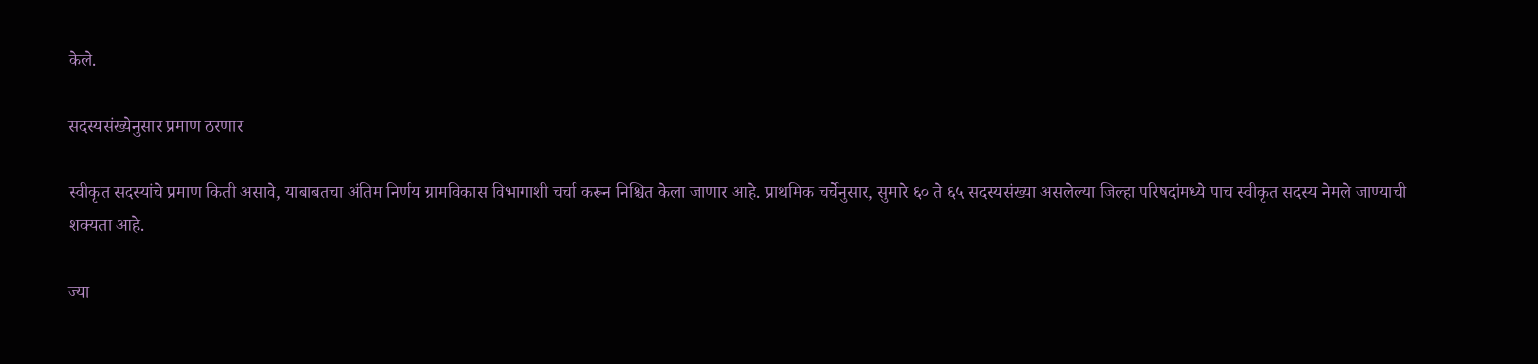केले.

सदस्यसंख्येनुसार प्रमाण ठरणार

स्वीकृत सदस्यांचे प्रमाण किती असावे, याबाबतचा अंतिम निर्णय ग्रामविकास विभागाशी चर्चा करून निश्चित केला जाणार आहे. प्राथमिक चर्चेनुसार, सुमारे ६० ते ६५ सदस्यसंख्या असलेल्या जिल्हा परिषदांमध्ये पाच स्वीकृत सदस्य नेमले जाण्याची शक्यता आहे.

ज्या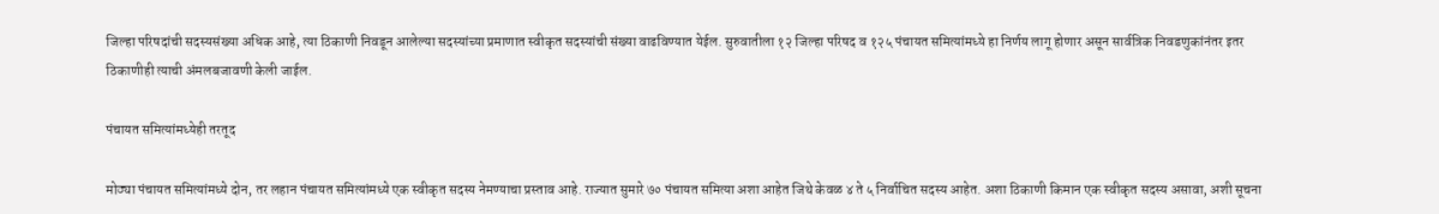जिल्हा परिषदांची सदस्यसंख्या अधिक आहे, त्या ठिकाणी निवडून आलेल्या सदस्यांच्या प्रमाणात स्वीकृत सदस्यांची संख्या वाढविण्यात येईल. सुरुवातीला १२ जिल्हा परिषद व १२५ पंचायत समित्यांमध्ये हा निर्णय लागू होणार असून सार्वत्रिक निवडणुकांनंतर इतर ठिकाणीही त्याची अंमलबजावणी केली जाईल.

पंचायत समित्यांमध्येही तरतूद

मोठ्या पंचायत समित्यांमध्ये दोन, तर लहान पंचायत समित्यांमध्ये एक स्वीकृत सदस्य नेमण्याचा प्रस्ताव आहे. राज्यात सुमारे ७० पंचायत समित्या अशा आहेत जिथे केवळ ४ ते ५ निर्वाचित सदस्य आहेत. अशा ठिकाणी किमान एक स्वीकृत सदस्य असावा, अशी सूचना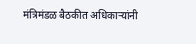मंत्रिमंडळ बैठकीत अधिकाऱ्यांनी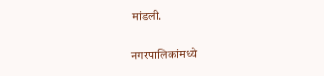मांडली.

नगरपालिकांमध्ये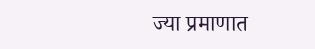ज्या प्रमाणात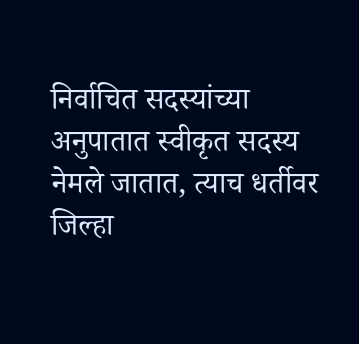निर्वाचित सदस्यांच्या अनुपातात स्वीकृत सदस्य नेमले जातात, त्याच धर्तीवर जिल्हा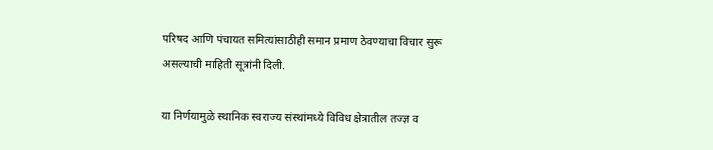परिषद आणि पंचायत समित्यांसाठीही समान प्रमाण ठेवण्याचा विचार सुरू असल्याची माहिती सूत्रांनी दिली.

या निर्णयामुळे स्थानिक स्वराज्य संस्थांमध्ये विविध क्षेत्रातील तज्ज्ञ व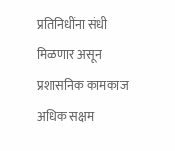प्रतिनिधींना संधी मिळणार असून प्रशासनिक कामकाज अधिक सक्षम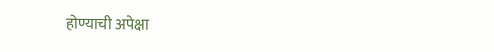होण्याची अपेक्षा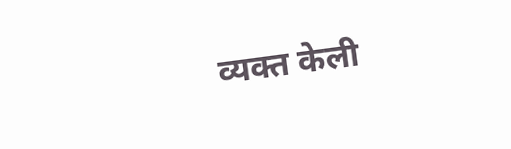व्यक्त केली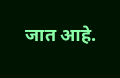जात आहे.